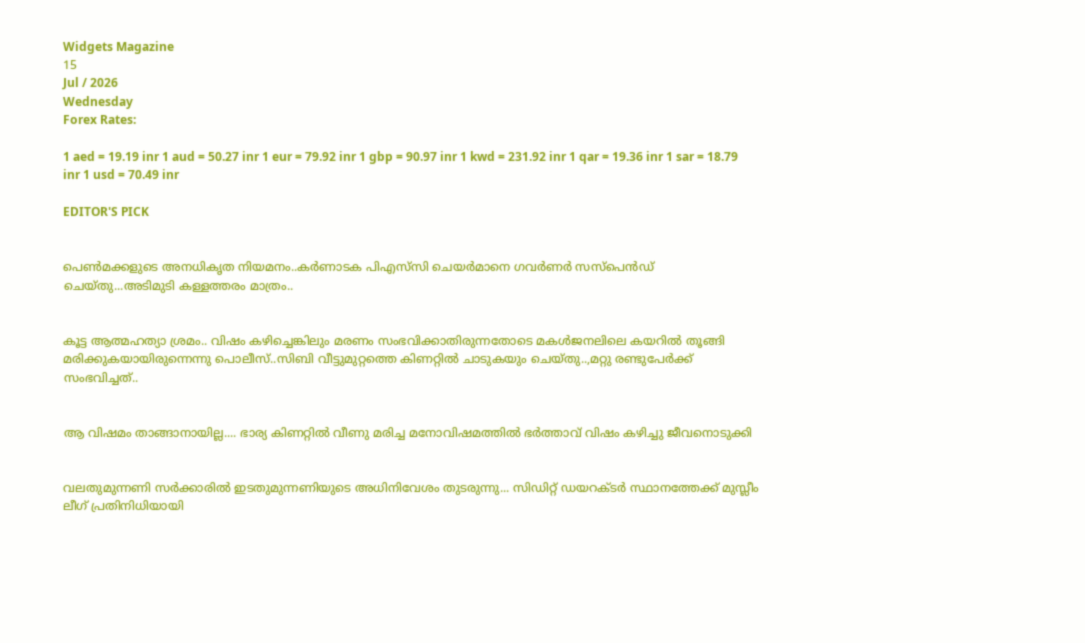Widgets Magazine
15
Jul / 2026
Wednesday
Forex Rates:

1 aed = 19.19 inr 1 aud = 50.27 inr 1 eur = 79.92 inr 1 gbp = 90.97 inr 1 kwd = 231.92 inr 1 qar = 19.36 inr 1 sar = 18.79 inr 1 usd = 70.49 inr

EDITOR'S PICK


പെൺമക്കളുടെ അനധികൃത നിയമനം..കർണാടക പിഎസ്‌സി ചെയർമാനെ ഗവർണർ സസ്പെൻഡ് ചെയ്തു...അടിമുടി കള്ളത്തരം മാത്രം..


കൂട്ട ആത്മഹത്യാ ശ്രമം.. വിഷം കഴിച്ചെങ്കിലും മരണം സംഭവിക്കാതിരുന്നതോടെ മകൾജനലിലെ കയറിൽ തൂങ്ങി മരിക്കുകയായിരുന്നെന്നു പൊലീസ്..സിബി വീട്ടുമുറ്റത്തെ കിണറ്റിൽ ചാടുകയും ചെയ്തു..,മറ്റു രണ്ടുപേർക്ക് സംഭവിച്ചത്..


ആ വിഷമം താങ്ങാനായില്ല.... ഭാര്യ കിണറ്റിൽ വീണു മരിച്ച മനോവിഷമത്തിൽ ഭർത്താവ് വിഷം കഴിച്ചു ജീവനൊടുക്കി


വലതുമുന്നണി സർക്കാരിൽ ഇടതുമുന്നണിയുടെ അധിനിവേശം തുടരുന്നു... സിഡിറ്റ് ഡയറക്ടർ സ്ഥാനത്തേക്ക് മുസ്ലീം ലീഗ് പ്രതിനിധിയായി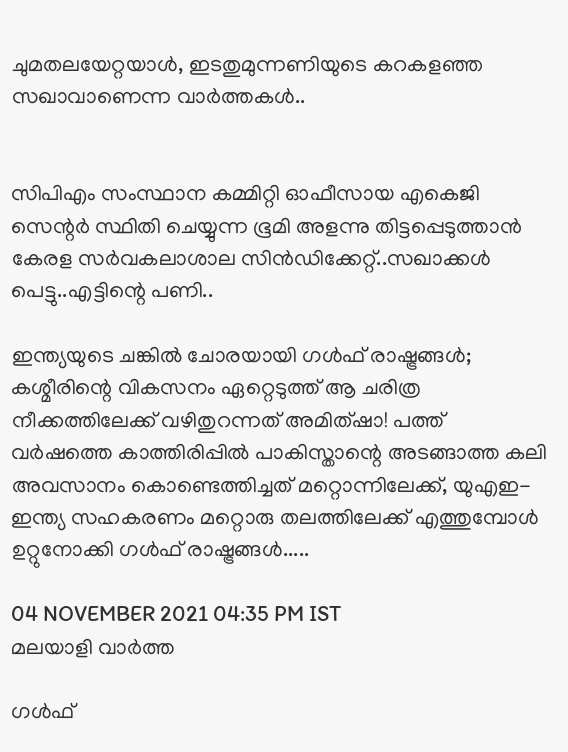ചുമതലയേറ്റയാൾ, ഇടതുമുന്നണിയുടെ കറകളഞ്ഞ സഖാവാണെന്ന വാർത്തകൾ..


സിപിഎം സംസ്ഥാന കമ്മിറ്റി ഓഫീസായ എകെജി സെന്റർ സ്ഥിതി ചെയ്യുന്ന ഭൂമി അളന്നു തിട്ടപ്പെടുത്താൻ കേരള സര്‍വകലാശാല സിന്‍ഡിക്കേറ്റ്..സഖാക്കൾ പെട്ടു..എട്ടിന്റെ പണി..

ഇന്ത്യയുടെ ചങ്കിൽ ചോരയായി ഗൾഫ് രാഷ്ട്രങ്ങൾ; കശ്മീരിന്റെ വികസനം ഏറ്റെടുത്ത് ആ ചരിത്ര നീക്കത്തിലേക്ക് വഴിതുറന്നത് അമിത്ഷാ! പത്ത് വർഷത്തെ കാത്തിരിപ്പിൽ പാകിസ്താന്റെ അടങ്ങാത്ത കലി അവസാനം കൊണ്ടെത്തിച്ചത് മറ്റൊന്നിലേക്ക്, യുഎഇ- ഇന്ത്യ സഹകരണം മറ്റൊരു തലത്തിലേക്ക് എത്തുമ്പോൾ ഉറ്റുനോക്കി ഗൾഫ് രാഷ്ട്രങ്ങൾ.....

04 NOVEMBER 2021 04:35 PM IST
മലയാളി വാര്‍ത്ത

ഗൾഫ്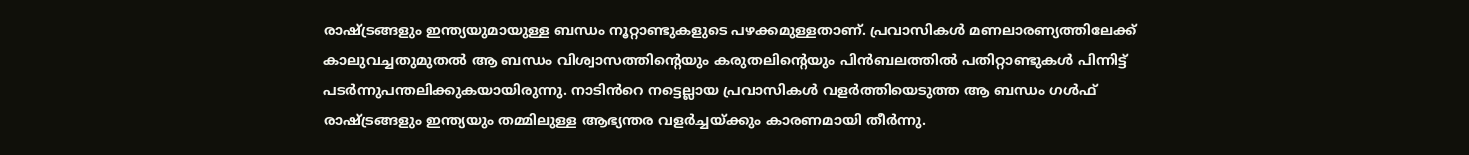രാഷ്ട്രങ്ങളും ഇന്ത്യയുമായുള്ള ബന്ധം നൂറ്റാണ്ടുകളുടെ പഴക്കമുള്ളതാണ്. പ്രവാസികൾ മണലാരണ്യത്തിലേക്ക് കാലുവച്ചതുമുതൽ ആ ബന്ധം വിശ്വാസത്തിന്റെയും കരുതലിന്റെയും പിൻബലത്തിൽ പതിറ്റാണ്ടുകൾ പിന്നിട്ട് പടർന്നുപന്തലിക്കുകയായിരുന്നു. നാടിൻറെ നട്ടെല്ലായ പ്രവാസികൾ വളർത്തിയെടുത്ത ആ ബന്ധം ഗൾഫ് രാഷ്ട്രങ്ങളും ഇന്ത്യയും തമ്മിലുള്ള ആഭ്യന്തര വളർച്ചയ്ക്കും കാരണമായി തീർന്നു.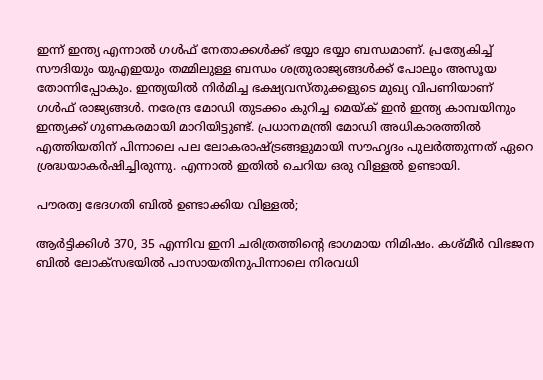ഇന്ന് ഇന്ത്യ എന്നാൽ ഗൾഫ് നേതാക്കൾക്ക് ഭയ്യാ ഭയ്യാ ബന്ധമാണ്. പ്രത്യേകിച്ച് സൗദിയും യുഎഇയും തമ്മിലുള്ള ബന്ധം ശത്രുരാജ്യങ്ങൾക്ക് പോലും അസൂയ തോന്നിപ്പോകും. ഇന്ത്യയില്‍ നിര്‍മിച്ച ഭക്ഷ്യവസ്തുക്കളുടെ മുഖ്യ വിപണിയാണ് ഗള്‍ഫ് രാജ്യങ്ങള്‍. നരേന്ദ്ര മോഡി തുടക്കം കുറിച്ച മെയ്ക് ഇന്‍ ഇന്ത്യ കാമ്പയിനും ഇന്ത്യക്ക് ഗുണകരമായി മാറിയിട്ടുണ്ട്. പ്രധാനമന്ത്രി മോഡി അധികാരത്തിൽ എത്തിയതിന് പിന്നാലെ പല ലോകരാഷ്ട്രങ്ങളുമായി സൗഹൃദം പുലർത്തുന്നത് ഏറെ ശ്രദ്ധയാകർഷിച്ചിരുന്നു. എന്നാൽ ഇതിൽ ചെറിയ ഒരു വിള്ളൽ ഉണ്ടായി.

പൗരത്വ ഭേദഗതി ബിൽ ഉണ്ടാക്കിയ വിള്ളൽ;

ആര്‍ട്ടിക്കിള്‍ 370, 35 എന്നിവ ഇനി ചരിത്രത്തിന്‍റെ ഭാഗമായ നിമിഷം. കശ്മീര്‍ വിഭജന ബില്‍ ലോക്സഭയില്‍ പാസായതിനുപിന്നാലെ നിരവധി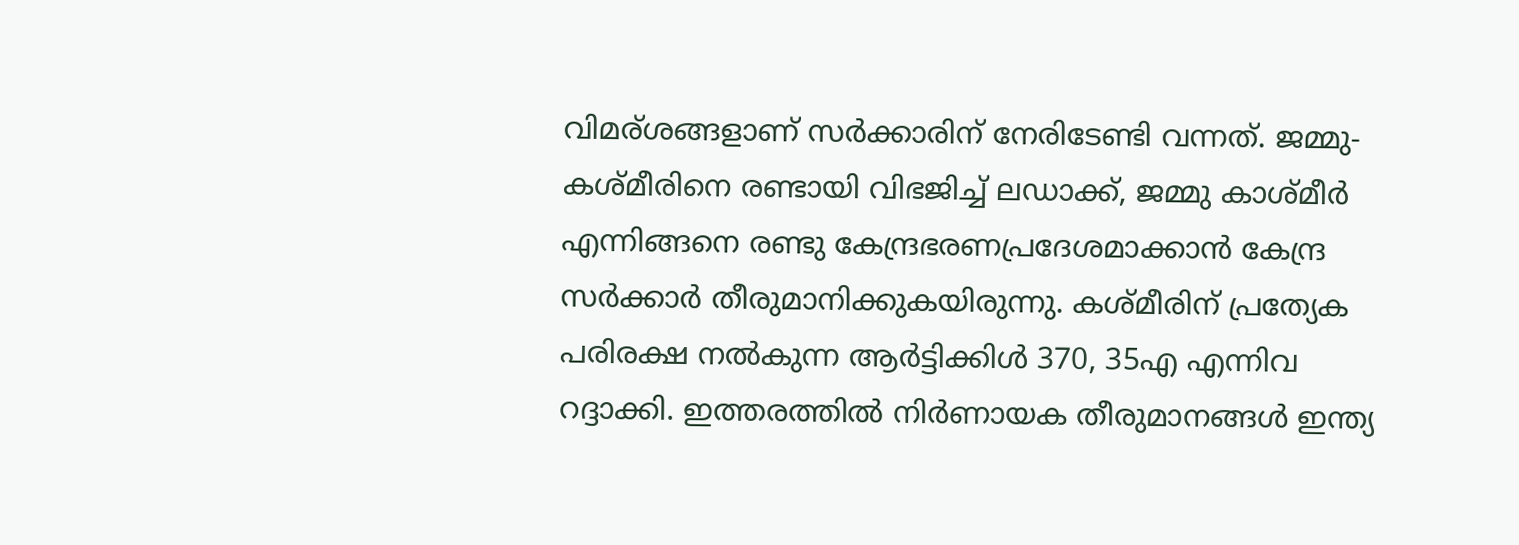വിമര്ശങ്ങളാണ് സർക്കാരിന് നേരിടേണ്ടി വന്നത്. ജമ്മു-കശ്മീരിനെ രണ്ടായി വിഭജിച്ച് ലഡാക്ക്, ജമ്മു കാശ്മീര്‍ എന്നിങ്ങനെ രണ്ടു കേന്ദ്രഭരണപ്രദേശമാക്കാൻ കേന്ദ്ര സര്‍ക്കാര്‍ തീരുമാനിക്കുകയിരുന്നു. കശ്മീരിന് പ്രത്യേക പരിരക്ഷ നല്‍കുന്ന ആര്‍ട്ടിക്കിള്‍ 370, 35എ എന്നിവ റദ്ദാക്കി. ഇത്തരത്തിൽ നിർണായക തീരുമാനങ്ങൾ ഇന്ത്യ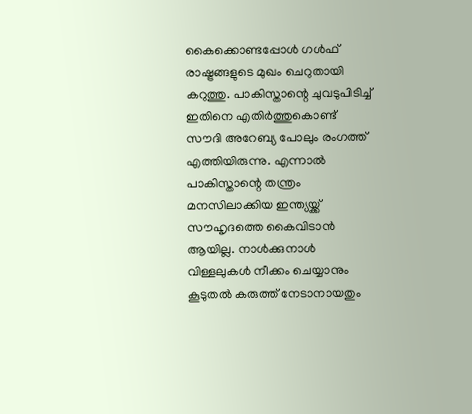കൈക്കൊണ്ടപ്പോൾ ഗൾഫ് രാഷ്ട്രങ്ങളുടെ മുഖം ചെറുതായി കറുത്തു. പാകിസ്താന്റെ ചുവടുപിടിച്ച് ഇതിനെ എതിർത്തുകൊണ്ട് സൗദി അറേബ്യ പോലും രംഗത്ത് എത്തിയിരുന്നു. എന്നാൽ പാകിസ്താന്റെ തന്ത്രം മനസിലാക്കിയ ഇന്ത്യയ്ക്ക് സൗഹൃദത്തെ കൈവിടാൻ ആയില്ല. നാൾക്കുനാൾ വിള്ളലുകൾ നീക്കം ചെയ്യാനും കൂടുതൽ കരുത്ത് നേടാനായതും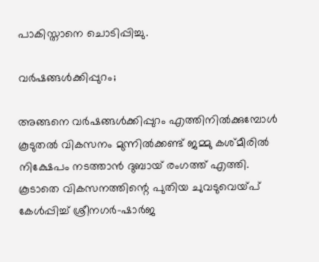പാകിസ്താനെ ചൊടിപ്പിച്ചു.

വർഷങ്ങൾക്കിപ്പുറം;

അങ്ങനെ വർഷങ്ങൾക്കിപ്പുറം എത്തിനിൽക്കുമ്പോൾ കൂടുതൽ വികസനം മുന്നിൽക്കണ്ട് ജമ്മു കശ്മീരില്‍ നിക്ഷേപം നടത്താൻ ദുബായ് രംഗത്ത് എത്തി. കൂടാതെ വികസനത്തിന്റെ പുതിയ ചുവടുവെയ്പ് കേള്‍പ്പിച്ച് ശ്രീനഗര്‍-ഷാര്‍ജ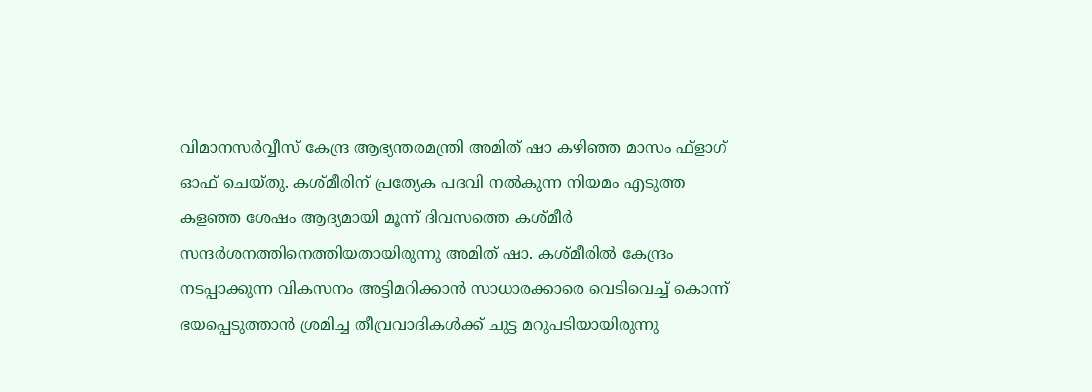വിമാനസര്‍വ്വീസ് കേന്ദ്ര ആഭ്യന്തരമന്ത്രി അമിത് ഷാ കഴിഞ്ഞ മാസം ഫ്‌ളാഗ് ഓഫ് ചെയ്തു. കശ്മീരിന് പ്രത്യേക പദവി നല്‍കുന്ന നിയമം എടുത്ത കളഞ്ഞ ശേഷം ആദ്യമായി മൂന്ന് ദിവസത്തെ കശ്മീര്‍ സന്ദര്‍ശനത്തിനെത്തിയതായിരുന്നു അമിത് ഷാ. കശ്മീരില്‍ കേന്ദ്രം നടപ്പാക്കുന്ന വികസനം അട്ടിമറിക്കാന്‍ സാധാരക്കാരെ വെടിവെച്ച് കൊന്ന് ഭയപ്പെടുത്താന്‍ ശ്രമിച്ച തീവ്രവാദികള്‍ക്ക് ചുട്ട മറുപടിയായിരുന്നു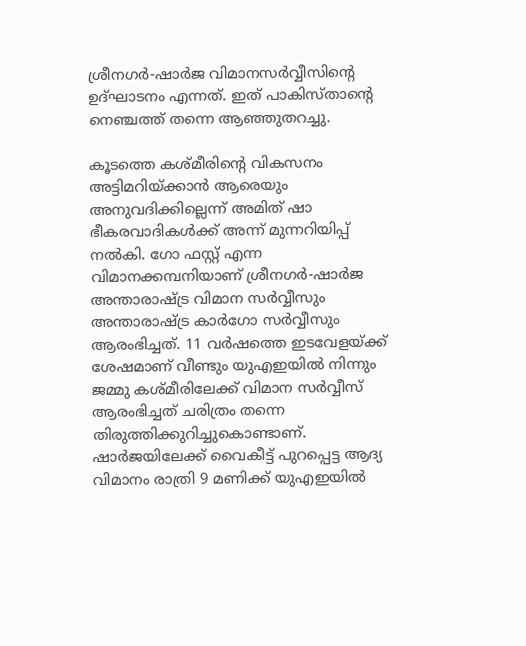ശ്രീനഗര്‍-ഷാര്‍ജ വിമാനസര്‍വ്വീസിന്റെ ഉദ്ഘാടനം എന്നത്. ഇത് പാകിസ്താന്റെ നെഞ്ചത്ത് തന്നെ ആഞ്ഞുതറച്ചു.

കൂടത്തെ കശ്മീരിന്റെ വികസനം അട്ടിമറിയ്ക്കാന്‍ ആരെയും അനുവദിക്കില്ലെന്ന് അമിത് ഷാ ഭീകരവാദികള്‍ക്ക് അന്ന് മുന്നറിയിപ്പ് നല്‍കി. ഗോ ഫസ്റ്റ് എന്ന വിമാനക്കമ്പനിയാണ് ശ്രീനഗര്‍-ഷാര്‍ജ അന്താരാഷ്ട്ര വിമാന സര്‍വ്വീസും അന്താരാഷ്ട്ര കാര്‍ഗോ സര്‍വ്വീസും ആരംഭിച്ചത്. 11 വര്‍ഷത്തെ ഇടവേളയ്ക്ക് ശേഷമാണ് വീണ്ടും യുഎഇയില്‍ നിന്നും ജമ്മു കശ്മീരിലേക്ക് വിമാന സര്‍വ്വീസ് ആരംഭിച്ചത് ചരിത്രം തന്നെ തിരുത്തിക്കുറിച്ചുകൊണ്ടാണ്. ഷാര്‍ജയിലേക്ക് വൈകീട്ട് പുറപ്പെട്ട ആദ്യ വിമാനം രാത്രി 9 മണിക്ക് യുഎഇയില്‍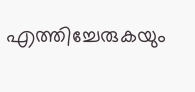എത്തിച്ചേരുകയും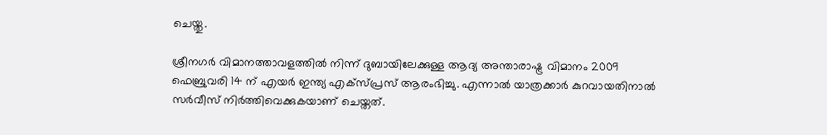ചെയ്തു.

ശ്രീനഗർ വിമാനത്താവളത്തിൽ നിന്ന് ദുബായിലേക്കുള്ള ആദ്യ അന്താരാഷ്ട്ര വിമാനം 2009 ഫെബ്രുവരി 14 ന് എയർ ഇന്ത്യ എക്സ്പ്രസ് ആരംഭിച്ചു. എന്നാൽ യാത്രക്കാർ കുറവായതിനാൽ സർവീസ് നിർത്തിവെക്കുകയാണ് ചെയ്തത്.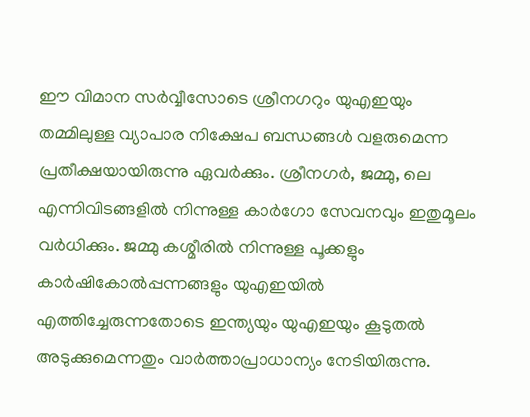ഈ വിമാന സര്‍വ്വീസോടെ ശ്രീനഗറും യുഎഇയും തമ്മിലുള്ള വ്യാപാര നിക്ഷേപ ബന്ധങ്ങള്‍ വളരുമെന്ന പ്രതീക്ഷയായിരുന്നു ഏവർക്കും. ശ്രീനഗര്‍, ജമ്മു, ലെ എന്നിവിടങ്ങളില്‍ നിന്നുള്ള കാര്‍ഗോ സേവനവും ഇതുമൂലം വര്‍ധിക്കും. ജമ്മു കശ്മീരില്‍ നിന്നുള്ള പൂക്കളും കാര്‍ഷികോല്‍പ്പന്നങ്ങളും യുഎഇയില്‍ എത്തിച്ചേരുന്നതോടെ ഇന്ത്യയും യുഎഇയും കൂടുതൽ അടുക്കുമെന്നതും വാർത്താപ്രാധാന്യം നേടിയിരുന്നു.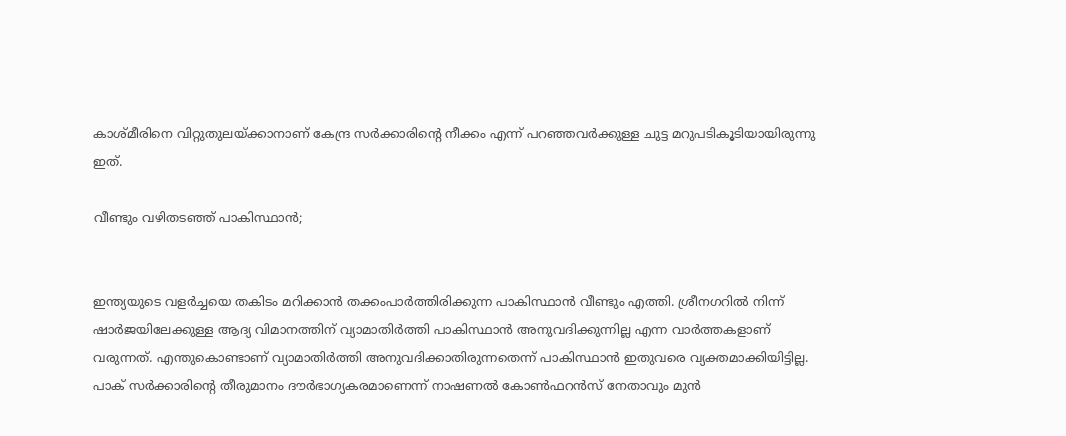കാശ്മീരിനെ വിറ്റുതുലയ്ക്കാനാണ് കേന്ദ്ര സർക്കാരിന്റെ നീക്കം എന്ന് പറഞ്ഞവർക്കുള്ള ചുട്ട മറുപടികൂടിയായിരുന്നു ഇത്.

വീണ്ടും വഴിതടഞ്ഞ് പാകിസ്ഥാൻ;


ഇന്ത്യയുടെ വളർച്ചയെ തകിടം മറിക്കാൻ തക്കംപാർത്തിരിക്കുന്ന പാകിസ്ഥാൻ വീണ്ടും എത്തി. ശ്രീനഗറിൽ നിന്ന് ഷാർജയിലേക്കുള്ള ആദ്യ വിമാനത്തിന് വ്യാമാതിർത്തി പാകിസ്ഥാൻ അനുവദിക്കുന്നില്ല എന്ന വാർത്തകളാണ് വരുന്നത്. എന്തുകൊണ്ടാണ് വ്യാമാതിർത്തി അനുവദിക്കാതിരുന്നതെന്ന് പാകിസ്ഥാൻ ഇതുവരെ വ്യക്തമാക്കിയിട്ടില്ല. പാക് സർക്കാരിൻ്റെ തീരുമാനം ദൗർഭാഗ്യകരമാണെന്ന് നാഷണൽ കോൺഫറൻസ് നേതാവും മുൻ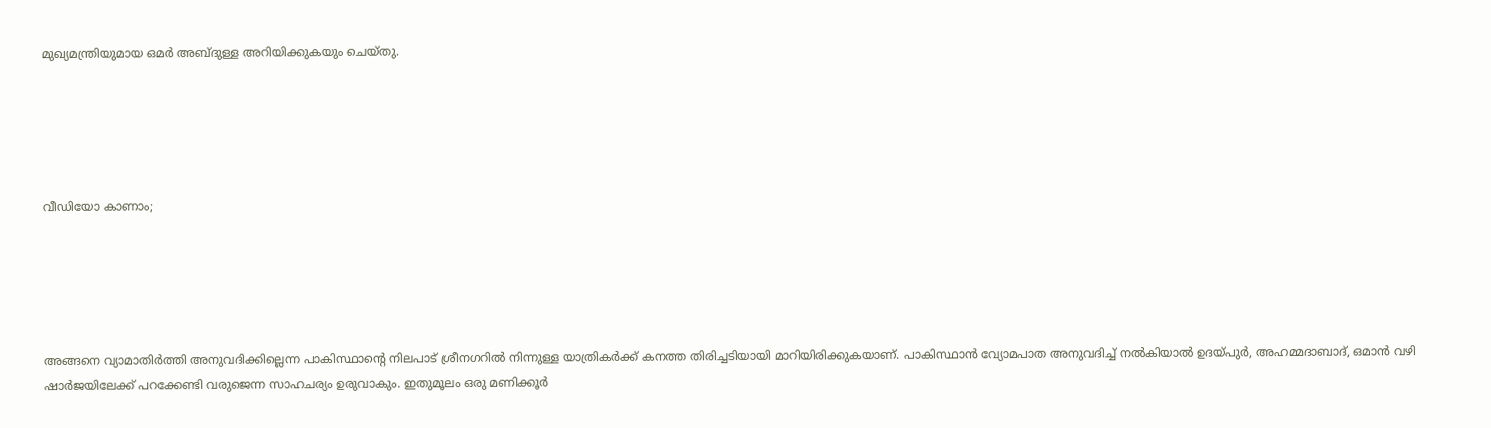മുഖ്യമന്ത്രിയുമായ ഒമർ അബ്ദുള്ള അറിയിക്കുകയും ചെയ്തു.





വീഡിയോ കാണാം;





അങ്ങനെ വ്യാമാതിർത്തി അനുവദിക്കില്ലെന്ന പാകിസ്ഥാൻ്റെ നിലപാട് ശ്രീനഗറിൽ നിന്നുള്ള യാത്രികർക്ക് കനത്ത തിരിച്ചടിയായി മാറിയിരിക്കുകയാണ്. പാകിസ്ഥാൻ വ്യോമപാത അനുവദിച്ച് നൽകിയാൽ ഉദയ്പുർ, അഹമ്മദാബാദ്, ഒമാൻ വഴി ഷാർജയിലേക്ക് പറക്കേണ്ടി വരുജെന്ന സാഹചര്യം ഉരുവാകും. ഇതുമൂലം ഒരു മണിക്കൂർ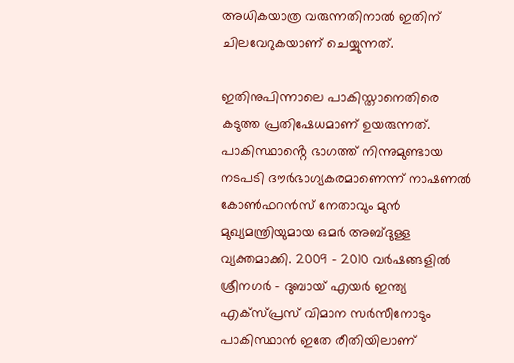അധികയാത്ര വരുന്നതിനാൽ ഇതിന് ചിലവേറുകയാണ് ചെയ്യുന്നത്.

ഇതിനുപിന്നാലെ പാകിസ്താനെതിരെ കടുത്ത പ്രതിഷേധമാണ് ഉയരുന്നത്. പാകിസ്ഥാൻ്റെ ഭാഗത്ത് നിന്നുമുണ്ടായ നടപടി ദൗർഭാഗ്യകരമാണെന്ന് നാഷണൽ കോൺഫറൻസ് നേതാവും മുൻ മുഖ്യമന്ത്രിയുമായ ഒമർ അബ്ദുള്ള വ്യക്തമാക്കി. 2009 - 2010 വർഷങ്ങളിൽ ശ്രീനഗർ - ദുബായ് എയർ ഇന്ത്യ എക്സ്പ്രസ് വിമാന സർസീനോടും പാകിസ്ഥാൻ ഇതേ രീതിയിലാണ്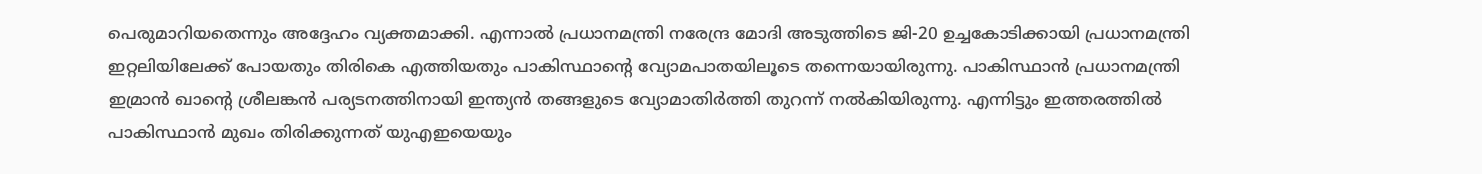പെരുമാറിയതെന്നും അദ്ദേഹം വ്യക്തമാക്കി. എന്നാൽ പ്രധാനമന്ത്രി നരേന്ദ്ര മോദി അടുത്തിടെ ജി-20 ഉച്ചകോടിക്കായി പ്രധാനമന്ത്രി ഇറ്റലിയിലേക്ക് പോയതും തിരികെ എത്തിയതും പാകിസ്ഥാൻ്റെ വ്യോമപാതയിലൂടെ തന്നെയായിരുന്നു. പാകിസ്ഥാൻ പ്രധാനമന്ത്രി ഇമ്രാൻ ഖാൻ്റെ ശ്രീലങ്കൻ പര്യടനത്തിനായി ഇന്ത്യൻ തങ്ങളുടെ വ്യോമാതിർത്തി തുറന്ന് നൽകിയിരുന്നു. എന്നിട്ടും ഇത്തരത്തിൽ പാകിസ്ഥാൻ മുഖം തിരിക്കുന്നത് യുഎഇയെയും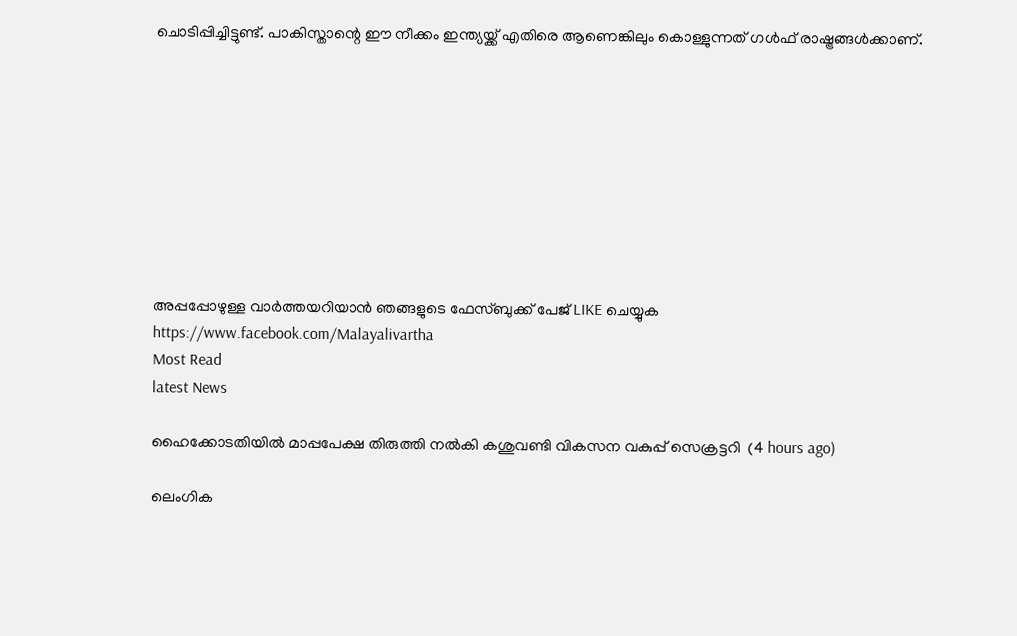ചൊടിപ്പിച്ചിട്ടുണ്ട്. പാകിസ്താന്റെ ഈ നീക്കം ഇന്ത്യയ്ക്ക് എതിരെ ആണെങ്കിലും കൊള്ളുന്നത് ഗൾഫ് രാഷ്ട്രങ്ങൾക്കാണ്.









അപ്പപ്പോഴുള്ള വാര്‍ത്തയറിയാന്‍ ഞങ്ങളുടെ ഫേസ്‌ബുക്ക്‌ പേജ് LIKE ചെയ്യുക
https://www.facebook.com/Malayalivartha
Most Read
latest News

ഹൈക്കോടതിയില്‍ മാപ്പപേക്ഷ തിരുത്തി നല്‍കി കശുവണ്ടി വികസന വകുപ്പ് സെക്രട്ടറി  (4 hours ago)

ലെംഗിക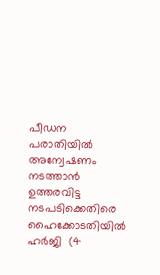പീഡന പരാതിയില്‍ അന്വേഷണം നടത്താന്‍ ഉത്തരവിട്ട നടപടിക്കെതിരെ ഹൈക്കോടതിയില്‍ ഹര്‍ജി  (4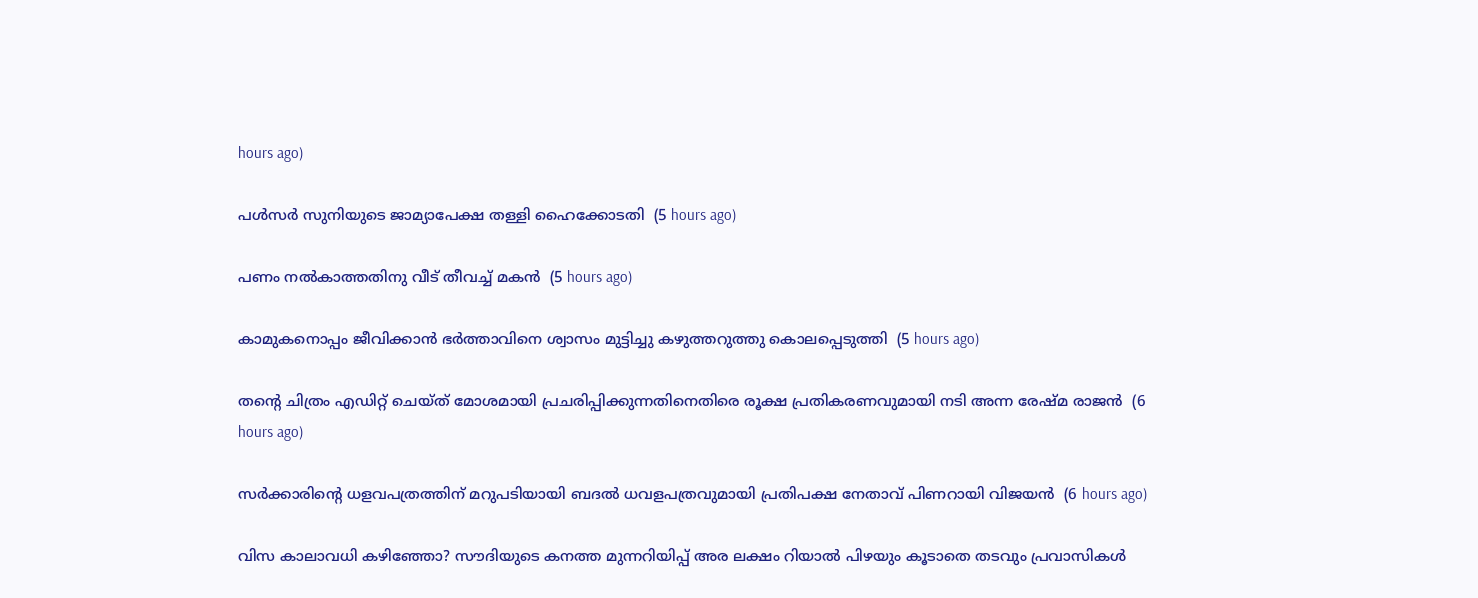hours ago)

പള്‍സര്‍ സുനിയുടെ ജാമ്യാപേക്ഷ തള്ളി ഹൈക്കോടതി  (5 hours ago)

പണം നല്‍കാത്തതിനു വീട് തീവച്ച് മകന്‍  (5 hours ago)

കാമുകനൊപ്പം ജീവിക്കാന്‍ ഭര്‍ത്താവിനെ ശ്വാസം മുട്ടിച്ചു കഴുത്തറുത്തു കൊലപ്പെടുത്തി  (5 hours ago)

തന്റെ ചിത്രം എഡിറ്റ് ചെയ്ത് മോശമായി പ്രചരിപ്പിക്കുന്നതിനെതിരെ രൂക്ഷ പ്രതികരണവുമായി നടി അന്ന രേഷ്മ രാജന്‍  (6 hours ago)

സര്‍ക്കാരിന്റെ ധളവപത്രത്തിന് മറുപടിയായി ബദല്‍ ധവളപത്രവുമായി പ്രതിപക്ഷ നേതാവ് പിണറായി വിജയന്‍  (6 hours ago)

വിസ കാലാവധി കഴിഞ്ഞോ? സൗദിയുടെ കനത്ത മുന്നറിയിപ്പ് അര ലക്ഷം റിയാൽ പിഴയും കൂടാതെ തടവും പ്രവാസികൾ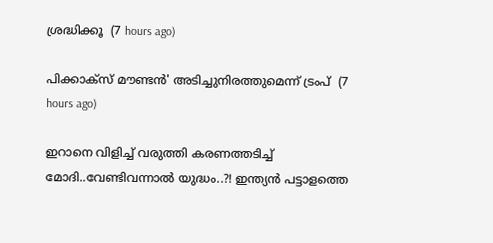ശ്രദ്ധിക്കൂ  (7 hours ago)

പിക്കാക്സ് മൗണ്ടൻ' അടിച്ചുനിരത്തുമെന്ന് ട്രംപ്  (7 hours ago)

ഇറാനെ വിളിച്ച് വരുത്തി കരണത്തടിച്ച് മോദി..വേണ്ടിവന്നാൽ യുദ്ധം..?! ഇന്ത്യൻ പട്ടാളത്തെ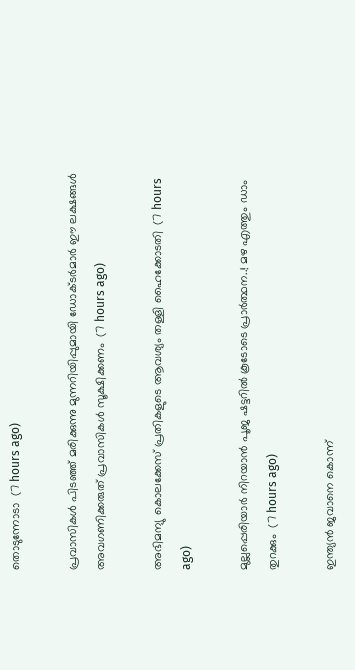തൊടുന്നോടാ  (7 hours ago)

പ്രവാസികൾ പിടഞ്ഞ് മരിക്കുന്നു മുന്നറിയിപ്പുമായി ഡോക്‌ടർമാർ ഈ ലക്ഷങ്ങൾ അവഗണിക്കരുത് പ്രവാസികൾ സൂക്ഷിക്കണം  (7 hours ago)

അഭിമന്യു കൊലക്കേസ് പ്രതികളുടെ ആവശ്യം തള്ളി ഹൈക്കോടതി  (7 hours ago)

മുല്ലപ്പെരിയാർ നിറയാൻ പൂജ ഷട്ടറിൽ കൂടോടെ പ്രാർത്ഥന..! മഴ എത്തും ഡാം തുറക്കും  (7 hours ago)

ഇന്ത്യൻ ജവാനെ കൊന്ന്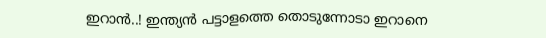ഇറാൻ..! ഇന്ത്യൻ പട്ടാളത്തെ തൊടുന്നോടാ ഇറാനെ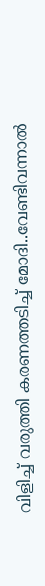വിളിച്ച് വരുത്തി കരണത്തടിച്ച് മോദി..വേണ്ടിവന്നാൽ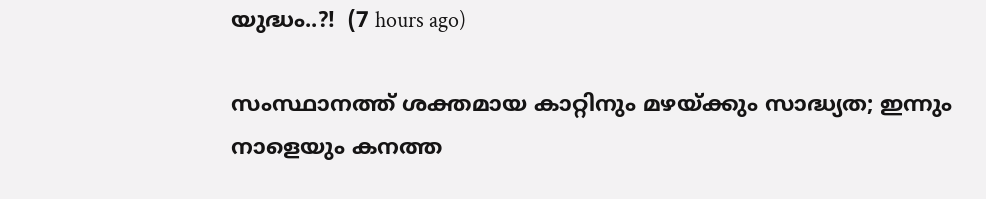യുദ്ധം..?!  (7 hours ago)

സംസ്ഥാനത്ത് ശക്തമായ കാറ്റിനും മഴയ്ക്കും സാദ്ധ്യത; ഇന്നും നാളെയും കനത്ത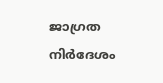ജാഗ്രത നിര്‍ദേശം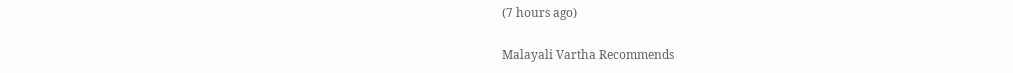(7 hours ago)

Malayali Vartha Recommends